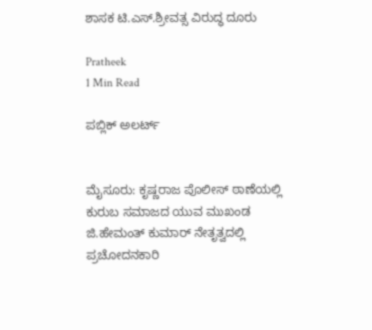ಶಾಸಕ ಟಿ.ಎಸ್.ಶ್ರೀವತ್ಸ ವಿರುದ್ಧ ದೂರು

Pratheek
1 Min Read

ಪಬ್ಲಿಕ್ ಅಲರ್ಟ್


ಮೈಸೂರು: ಕೃಷ್ಣರಾಜ ಪೊಲೀಸ್ ಠಾಣೆಯಲ್ಲಿ ಕುರುಬ ಸಮಾಜದ ಯುವ ಮುಖಂಡ ಜಿ.ಹೇಮಂತ್ ಕುಮಾರ್ ನೇತೃತ್ವದಲ್ಲಿ ಪ್ರಚೋದನಕಾರಿ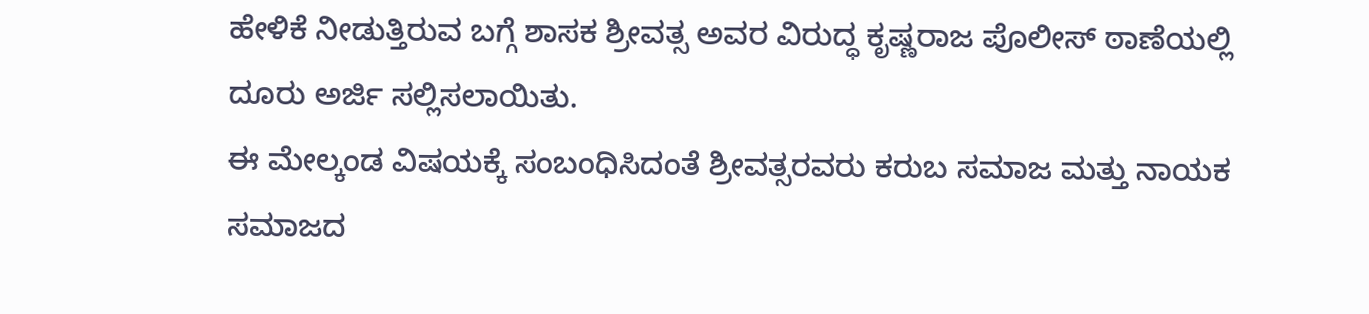ಹೇಳಿಕೆ ನೀಡುತ್ತಿರುವ ಬಗ್ಗೆ ಶಾಸಕ ಶ್ರೀವತ್ಸ ಅವರ ವಿರುದ್ಧ ಕೃಷ್ಣರಾಜ ಪೊಲೀಸ್ ಠಾಣೆಯಲ್ಲಿ ದೂರು ಅರ್ಜಿ ಸಲ್ಲಿಸಲಾಯಿತು.
ಈ ಮೇಲ್ಕಂಡ ವಿಷಯಕ್ಕೆ ಸಂಬಂಧಿಸಿದಂತೆ ಶ್ರೀವತ್ಸರವರು ಕರುಬ ಸಮಾಜ ಮತ್ತು ನಾಯಕ ಸಮಾಜದ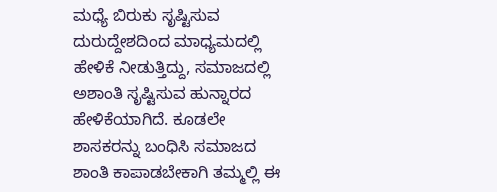ಮಧ್ಯೆ ಬಿರುಕು ಸೃಷ್ಟಿಸುವ ದುರುದ್ದೇಶದಿಂದ ಮಾಧ್ಯಮದಲ್ಲಿ ಹೇಳಿಕೆ ನೀಡುತ್ತಿದ್ದು, ಸಮಾಜದಲ್ಲಿ ಅಶಾಂತಿ ಸೃಷ್ಟಿಸುವ ಹುನ್ನಾರದ ಹೇಳಿಕೆಯಾಗಿದೆ. ಕೂಡಲೇ ಶಾಸಕರನ್ನು ಬಂಧಿಸಿ ಸಮಾಜದ ಶಾಂತಿ ಕಾಪಾಡಬೇಕಾಗಿ ತಮ್ಮಲ್ಲಿ ಈ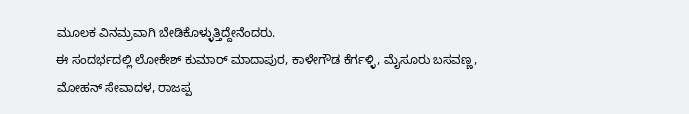ಮೂಲಕ ವಿನಮ್ರವಾಗಿ ಬೇಡಿಕೊಳ್ಳುತ್ತಿದ್ದೇನೆಂದರು.
ಈ ಸಂದರ್ಭದಲ್ಲಿ ಲೋಕೇಶ್ ಕುಮಾರ್ ಮಾದಾಪುರ, ಕಾಳೇಗೌಡ ಕೆರ್ಗಳ್ಳಿ, ಮೈಸೂರು ಬಸವಣ್ಣ, ಮೋಹನ್ ಸೇವಾದಳ, ರಾಜಪ್ಪ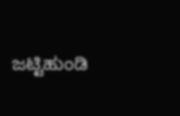ಜಟ್ಟಿಹುಂಡಿ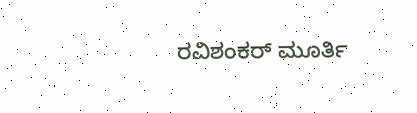ರವಿಶಂಕರ್ ಮೂರ್ತಿ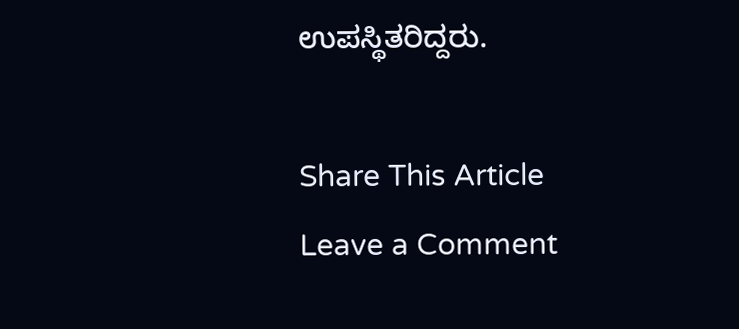ಉಪಸ್ಥಿತರಿದ್ದರು.

Share This Article
Leave a Comment